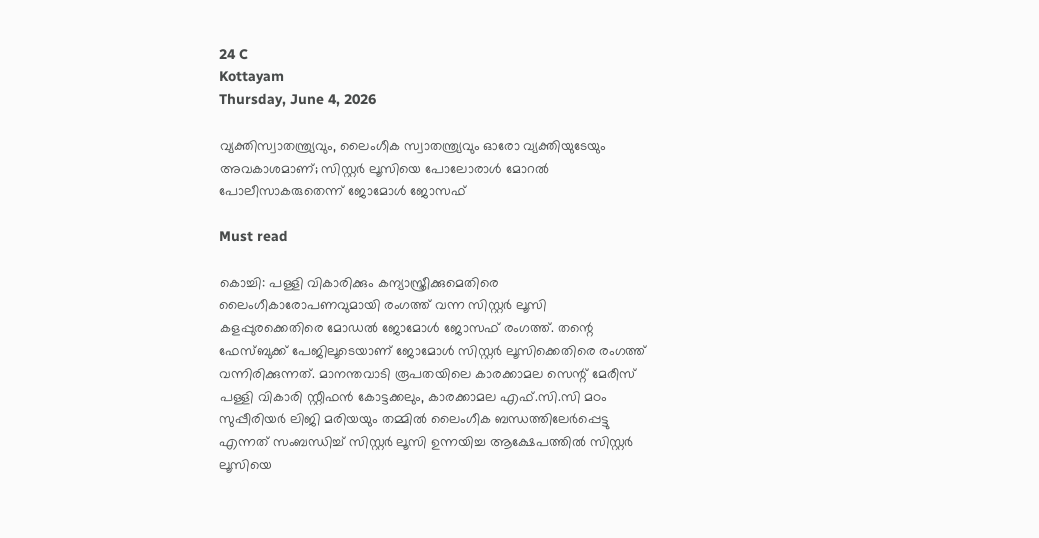24 C
Kottayam
Thursday, June 4, 2026

വ്യക്തിസ്വാതന്ത്ര്യവും, ലൈംഗീക സ്വാതന്ത്ര്യവും ഓരോ വ്യക്തിയുടേയും അവകാശമാണ്; സിസ്റ്റര്‍ ലൂസിയെ പോലോരാള്‍ മോറല്‍ പോലീസാകരുതെന്ന് ജോമോള്‍ ജോസഫ്

Must read

കൊച്ചി: പള്ളി വികാരിക്കും കന്യാസ്ത്രീക്കുമെതിരെ ലൈംഗീകാരോപണവുമായി രംഗത്ത് വന്ന സിസ്റ്റര്‍ ലൂസി കളപ്പുരക്കെതിരെ മോഡല്‍ ജോമോള്‍ ജോസഫ് രംഗത്ത്. തന്റെ ഫേസ്ബുക്ക് പേജിലൂടെയാണ് ജോമോള്‍ സിസ്റ്റര്‍ ലൂസിക്കെതിരെ രംഗത്ത് വന്നിരിക്കുന്നത്. മാനന്തവാടി രൂപതയിലെ കാരക്കാമല സെന്റ് മേരീസ് പള്ളി വികാരി സ്റ്റീഫന്‍ കോട്ടക്കലും, കാരക്കാമല എഫ്.സി.സി മഠം സുപ്പീരിയര്‍ ലിജി മരിയയും തമ്മില്‍ ലൈംഗീക ബന്ധത്തിലേര്‍പ്പെട്ടു എന്നത് സംബന്ധിച്ച് സിസ്റ്റര്‍ ലൂസി ഉന്നയിച്ച ആക്ഷേപത്തില്‍ സിസ്റ്റര്‍ ലൂസിയെ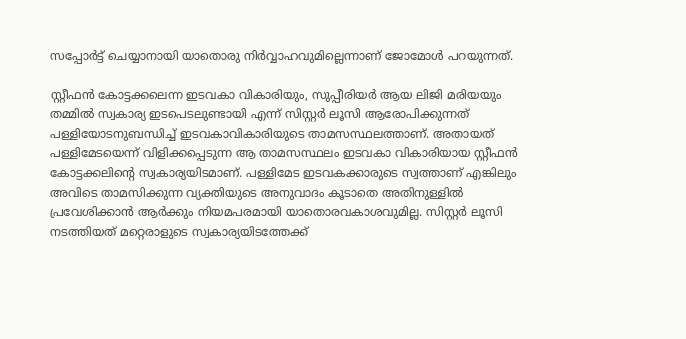സപ്പോര്‍ട്ട് ചെയ്യാനായി യാതൊരു നിര്‍വ്വാഹവുമില്ലെന്നാണ് ജോമോള്‍ പറയുന്നത്.

സ്റ്റീഫന്‍ കോട്ടക്കലെന്ന ഇടവകാ വികാരിയും, സുപ്പീരിയര്‍ ആയ ലിജി മരിയയും തമ്മില്‍ സ്വകാര്യ ഇടപെടലുണ്ടായി എന്ന് സിസ്റ്റര്‍ ലൂസി ആരോപിക്കുന്നത് പള്ളിയോടനുബന്ധിച്ച് ഇടവകാവികാരിയുടെ താമസസ്ഥലത്താണ്. അതായത് പള്ളിമേടയെന്ന് വിളിക്കപ്പെടുന്ന ആ താമസസ്ഥലം ഇടവകാ വികാരിയായ സ്റ്റീഫന്‍ കോട്ടക്കലിന്റെ സ്വകാര്യയിടമാണ്. പള്ളിമേട ഇടവകക്കാരുടെ സ്വത്താണ് എങ്കിലും അവിടെ താമസിക്കുന്ന വ്യക്തിയുടെ അനുവാദം കൂടാതെ അതിനുള്ളില്‍ പ്രവേശിക്കാന്‍ ആര്‍ക്കും നിയമപരമായി യാതൊരവകാശവുമില്ല. സിസ്റ്റര്‍ ലൂസി നടത്തിയത് മറ്റെരാളുടെ സ്വകാര്യയിടത്തേക്ക്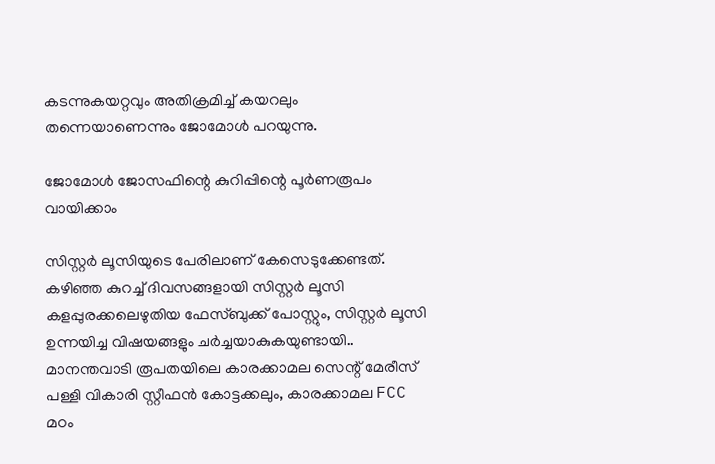കടന്നുകയറ്റവും അതിക്രമിച്ച് കയറലും തന്നെയാണെന്നും ജോമോള്‍ പറയുന്നു.

ജോമോള്‍ ജോസഫിന്റെ കുറിപ്പിന്റെ പൂര്‍ണരൂപം വായിക്കാം

സിസ്റ്റര്‍ ലൂസിയുടെ പേരിലാണ് കേസെടുക്കേണ്ടത്.
കഴിഞ്ഞ കുറച്ച് ദിവസങ്ങളായി സിസ്റ്റര്‍ ലൂസി കളപ്പുരക്കലെഴുതിയ ഫേസ്ബുക്ക് പോസ്റ്റും, സിസ്റ്റര്‍ ലൂസി ഉന്നയിച്ച വിഷയങ്ങളും ചര്‍ച്ചയാകുകയുണ്ടായി..
മാനന്തവാടി രൂപതയിലെ കാരക്കാമല സെന്റ് മേരീസ് പള്ളി വികാരി സ്റ്റീഫന്‍ കോട്ടക്കലും, കാരക്കാമല FCC മഠം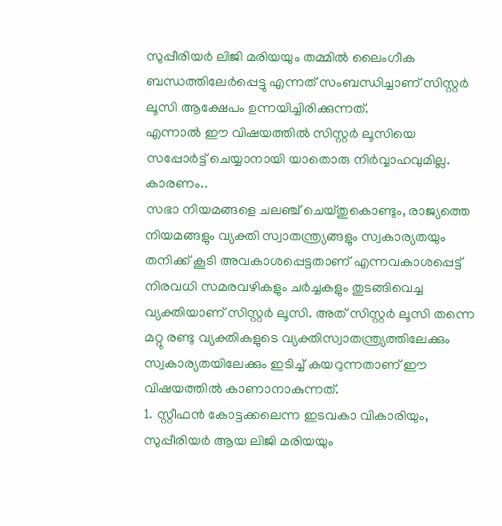സുപ്പീരിയര്‍ ലിജി മരിയയും തമ്മില്‍ ലൈംഗീക ബന്ധത്തിലേര്‍പ്പെട്ടു എന്നത് സംബന്ധിച്ചാണ് സിസ്റ്റര്‍ ലൂസി ആക്ഷേപം ഉന്നയിച്ചിരിക്കുന്നത്.
എന്നാല്‍ ഈ വിഷയത്തില്‍ സിസ്റ്റര്‍ ലൂസിയെ സപ്പോര്‍ട്ട് ചെയ്യാനായി യാതൊരു നിര്‍വ്വാഹവുമില്ല. കാരണം..
സഭാ നിയമങ്ങളെ ചലഞ്ച് ചെയ്തുകൊണ്ടും, രാജ്യത്തെ നിയമങ്ങളും വ്യക്തി സ്വാതന്ത്ര്യങ്ങളും സ്വകാര്യതയും തനിക്ക് കൂടി അവകാശപ്പെട്ടതാണ് എന്നവകാശപ്പെട്ട് നിരവധി സമരവഴികളും ചര്‍ച്ചകളും തുടങ്ങിവെച്ച വ്യക്തിയാണ് സിസ്റ്റര്‍ ലൂസി. അത് സിസ്റ്റര്‍ ലൂസി തന്നെ മറ്റു രണ്ടു വ്യക്തികളുടെ വ്യക്തിസ്വാതന്ത്ര്യത്തിലേക്കും സ്വകാര്യതയിലേക്കും ഇടിച്ച് കയറുന്നതാണ് ഈ വിഷയത്തില്‍ കാണാനാകുന്നത്.
1. സ്റ്റീഫന്‍ കോട്ടക്കലെന്ന ഇടവകാ വികാരിയും, സുപ്പീരിയര്‍ ആയ ലിജി മരിയയും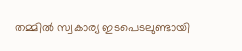തമ്മില്‍ സ്വകാര്യ ഇടപെടലുണ്ടായി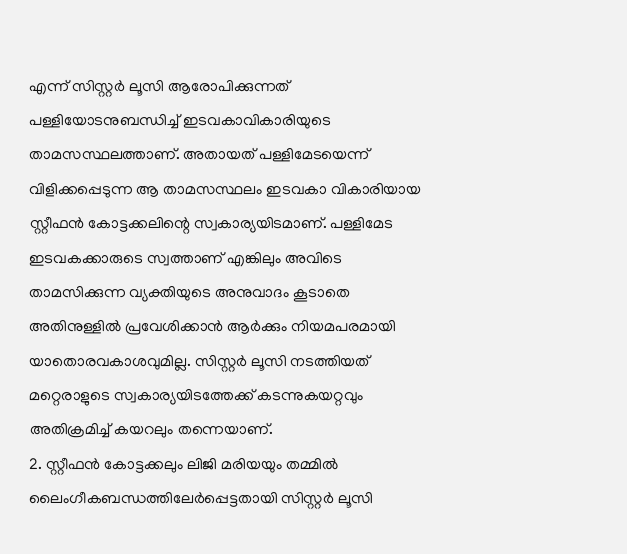എന്ന് സിസ്റ്റര്‍ ലൂസി ആരോപിക്കുന്നത് പള്ളിയോടനുബന്ധിച്ച് ഇടവകാവികാരിയുടെ താമസസ്ഥലത്താണ്. അതായത് പള്ളിമേടയെന്ന് വിളിക്കപ്പെടുന്ന ആ താമസസ്ഥലം ഇടവകാ വികാരിയായ സ്റ്റീഫന്‍ കോട്ടക്കലിന്റെ സ്വകാര്യയിടമാണ്. പള്ളിമേട ഇടവകക്കാരുടെ സ്വത്താണ് എങ്കിലും അവിടെ താമസിക്കുന്ന വ്യക്തിയുടെ അനുവാദം കൂടാതെ അതിനുള്ളില്‍ പ്രവേശിക്കാന്‍ ആര്‍ക്കും നിയമപരമായി യാതൊരവകാശവുമില്ല. സിസ്റ്റര്‍ ലൂസി നടത്തിയത് മറ്റെരാളുടെ സ്വകാര്യയിടത്തേക്ക് കടന്നുകയറ്റവും അതിക്രമിച്ച് കയറലും തന്നെയാണ്.
2. സ്റ്റീഫന്‍ കോട്ടക്കലും ലിജി മരിയയും തമ്മില്‍ ലൈംഗീകബന്ധത്തിലേര്‍പ്പെട്ടതായി സിസ്റ്റര്‍ ലൂസി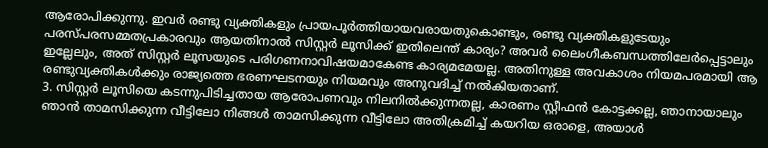ആരോപിക്കുന്നു. ഇവര്‍ രണ്ടു വ്യക്തികളും പ്രായപൂര്‍ത്തിയായവരായതുകൊണ്ടും, രണ്ടു വ്യക്തികളുടേയും പരസ്പരസമ്മതപ്രകാരവും ആയതിനാല്‍ സിസ്റ്റര്‍ ലൂസിക്ക് ഇതിലെന്ത് കാര്യം? അവര്‍ ലൈംഗീകബന്ധത്തിലേര്‍പ്പെട്ടാലും ഇല്ലേലും, അത് സിസ്റ്റര്‍ ലൂസയുടെ പരിഗണനാവിഷയമാകേണ്ട കാര്യമമേയല്ല. അതിനുള്ള അവകാശം നിയമപരമായി ആ രണ്ടുവ്യക്തികള്‍ക്കും രാജ്യത്തെ ഭരണഘടനയും നിയമവും അനുവദിച്ച് നല്‍കിയതാണ്.
3. സിസ്റ്റര്‍ ലൂസിയെ കടന്നുപിടിച്ചതായ ആരോപണവും നിലനില്‍ക്കുന്നതല്ല, കാരണം സ്റ്റീഫന്‍ കോട്ടക്കല്ല, ഞാനായാലും ഞാന്‍ താമസിക്കുന്ന വീട്ടിലോ നിങ്ങള്‍ താമസിക്കുന്ന വീട്ടിലോ അതിക്രമിച്ച് കയറിയ ഒരാളെ, അയാള്‍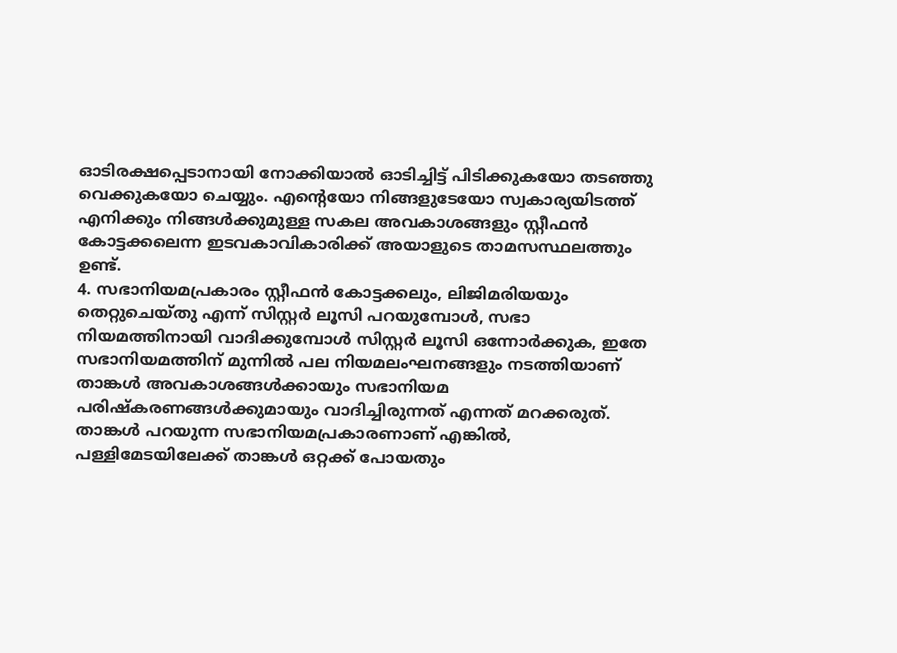ഓടിരക്ഷപ്പെടാനായി നോക്കിയാല്‍ ഓടിച്ചിട്ട് പിടിക്കുകയോ തടഞ്ഞു വെക്കുകയോ ചെയ്യും. എന്റെയോ നിങ്ങളുടേയോ സ്വകാര്യയിടത്ത് എനിക്കും നിങ്ങള്‍ക്കുമുള്ള സകല അവകാശങ്ങളും സ്റ്റീഫന്‍ കോട്ടക്കലെന്ന ഇടവകാവികാരിക്ക് അയാളുടെ താമസസ്ഥലത്തും ഉണ്ട്.
4. സഭാനിയമപ്രകാരം സ്റ്റീഫന്‍ കോട്ടക്കലും, ലിജിമരിയയും തെറ്റുചെയ്തു എന്ന് സിസ്റ്റര്‍ ലൂസി പറയുമ്പോള്‍, സഭാ നിയമത്തിനായി വാദിക്കുമ്പോള്‍ സിസ്റ്റര്‍ ലൂസി ഒന്നോര്‍ക്കുക, ഇതേ സഭാനിയമത്തിന് മുന്നില്‍ പല നിയമലംഘനങ്ങളും നടത്തിയാണ് താങ്കള്‍ അവകാശങ്ങള്‍ക്കായും സഭാനിയമ പരിഷ്‌കരണങ്ങള്‍ക്കുമായും വാദിച്ചിരുന്നത് എന്നത് മറക്കരുത്. താങ്കള്‍ പറയുന്ന സഭാനിയമപ്രകാരണാണ് എങ്കില്‍, പള്ളിമേടയിലേക്ക് താങ്കള്‍ ഒറ്റക്ക് പോയതും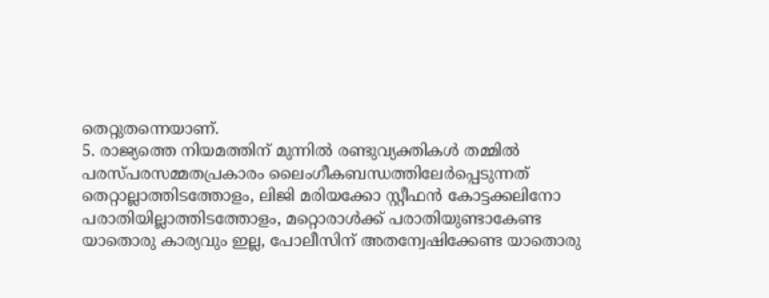തെറ്റുതന്നെയാണ്.
5. രാജ്യത്തെ നിയമത്തിന് മുന്നില്‍ രണ്ടുവ്യക്തികള്‍ തമ്മില്‍ പരസ്പരസമ്മതപ്രകാരം ലൈംഗീകബന്ധത്തിലേര്‍പ്പെടുന്നത് തെറ്റാല്ലാത്തിടത്തോളം, ലിജി മരിയക്കോ സ്റ്റീഫന്‍ കോട്ടക്കലിനോ പരാതിയില്ലാത്തിടത്തോളം, മറ്റൊരാള്‍ക്ക് പരാതിയുണ്ടാകേണ്ട യാതൊരു കാര്യവും ഇല്ല, പോലീസിന് അതന്വേഷിക്കേണ്ട യാതൊരു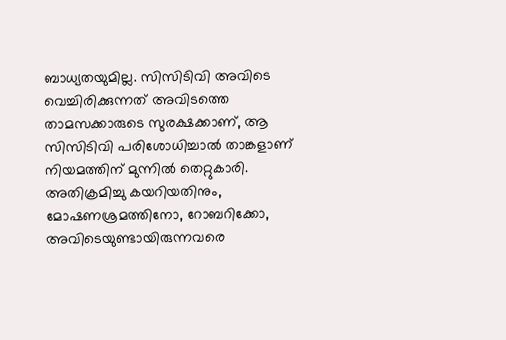ബാധ്യതയുമില്ല. സിസിടിവി അവിടെ വെച്ചിരിക്കുന്നത് അവിടത്തെ താമസക്കാരുടെ സുരക്ഷക്കാണ്, ആ സിസിടിവി പരിശോധിച്ചാല്‍ താങ്കളാണ് നിയമത്തിന് മുന്നില്‍ തെറ്റുകാരി. അതിക്രമിച്ചു കയറിയതിനും, മോഷണശ്രമത്തിനോ, റോബറിക്കോ, അവിടെയുണ്ടായിരുന്നവരെ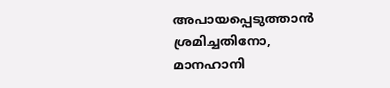അപായപ്പെടുത്താന്‍ ശ്രമിച്ചതിനോ, മാനഹാനി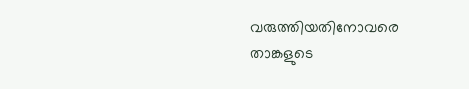വരുത്തിയതിനോവരെ താങ്കളുടെ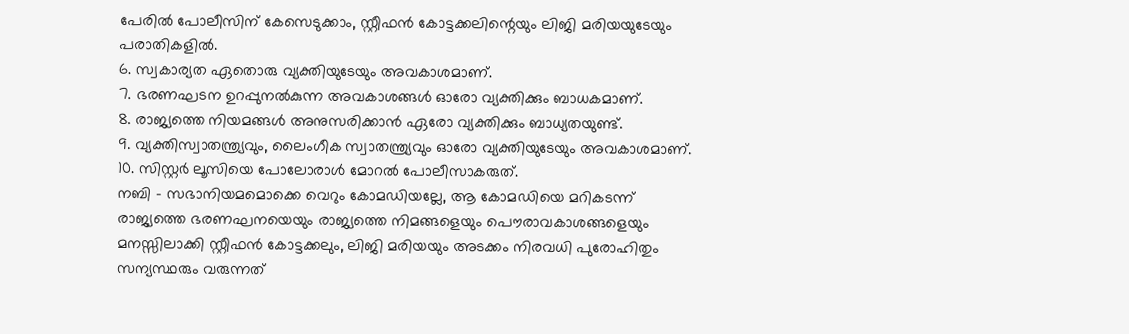പേരില്‍ പോലീസിന് കേസെടുക്കാം, സ്റ്റീഫന്‍ കോട്ടക്കലിന്റെയും ലിജി മരിയയുടേയും പരാതികളില്‍.
6. സ്വകാര്യത ഏതൊരു വ്യക്തിയുടേയും അവകാശമാണ്.
7. ഭരണഘടന ഉറപ്പുനല്‍കുന്ന അവകാശങ്ങള്‍ ഓരോ വ്യക്തിക്കും ബാധകമാണ്.
8. രാജ്യത്തെ നിയമങ്ങള്‍ അനുസരിക്കാന്‍ ഏരോ വ്യക്തിക്കും ബാധ്യതയുണ്ട്.
9. വ്യക്തിസ്വാതന്ത്ര്യവും, ലൈംഗീക സ്വാതന്ത്ര്യവും ഓരോ വ്യക്തിയുടേയും അവകാശമാണ്.
10. സിസ്റ്റര്‍ ലൂസിയെ പോലോരാള്‍ മോറല്‍ പോലീസാകരുത്.
നബി – സഭാനിയമമൊക്കെ വെറും കോമഡിയല്ലേ, ആ കോമഡിയെ മറികടന്ന് രാജ്യത്തെ ഭരണഘനയെയും രാജ്യത്തെ നിമങ്ങളെയും പൌരാവകാശങ്ങളെയും മനസ്സിലാക്കി സ്റ്റീഫന്‍ കോട്ടക്കലും, ലിജി മരിയയും അടക്കം നിരവധി പുരോഹിതും സന്യസ്ഥരും വരുന്നത്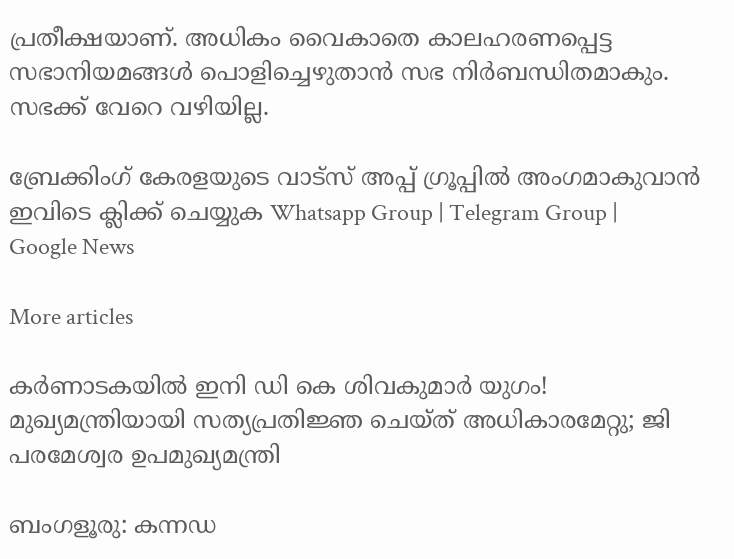പ്രതീക്ഷയാണ്. അധികം വൈകാതെ കാലഹരണപ്പെട്ട സഭാനിയമങ്ങള്‍ പൊളിച്ചെഴുതാന്‍ സഭ നിര്‍ബന്ധിതമാകും. സഭക്ക് വേറെ വഴിയില്ല.

ബ്രേക്കിംഗ് കേരളയുടെ വാട്സ് അപ്പ് ഗ്രൂപ്പിൽ അംഗമാകുവാൻ ഇവിടെ ക്ലിക്ക് ചെയ്യുക Whatsapp Group | Telegram Group | Google News

More articles

കര്‍ണാടകയില്‍ ഇനി ഡി കെ ശിവകുമാര്‍ യുഗം! മുഖ്യമന്ത്രിയായി സത്യപ്രതിജ്ഞ ചെയ്ത് അധികാരമേറ്റു; ജി പരമേശ്വര ഉപമുഖ്യമന്ത്രി

ബംഗളൂരു: കന്നഡ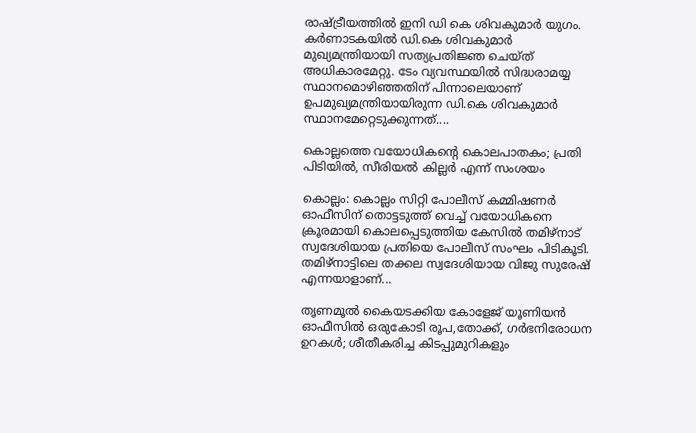രാഷ്ട്രീയത്തില്‍ ഇനി ഡി കെ ശിവകുമാര്‍ യുഗം. കര്‍ണാടകയില്‍ ഡി.കെ ശിവകുമാര്‍ മുഖ്യമന്ത്രിയായി സത്യപ്രതിജ്ഞ ചെയ്ത് അധികാരമേറ്റു. ടേം വ്യവസ്ഥയില്‍ സിദ്ധരാമയ്യ സ്ഥാനമൊഴിഞ്ഞതിന് പിന്നാലെയാണ് ഉപമുഖ്യമന്ത്രിയായിരുന്ന ഡി.കെ ശിവകുമാര്‍ സ്ഥാനമേറ്റെടുക്കുന്നത്....

കൊല്ലത്തെ വയോധികന്റെ കൊലപാതകം; പ്രതി പിടിയിൽ, സീരിയൽ കില്ലർ എന്ന് സംശയം

കൊല്ലം: കൊല്ലം സിറ്റി പോലീസ് കമ്മിഷണർ ഓഫീസിന് തൊട്ടടുത്ത് വെച്ച് വയോധികനെ ക്രൂരമായി കൊലപ്പെടുത്തിയ കേസിൽ തമിഴ്‌നാട് സ്വദേശിയായ പ്രതിയെ പോലീസ് സംഘം പിടികൂടി. തമിഴ്‌നാട്ടിലെ തക്കല സ്വദേശിയായ വിജു സുരേഷ് എന്നയാളാണ്...

തൃണമൂൽ കൈയടക്കിയ കോളേജ് യൂണിയൻ ഓഫീസിൽ ഒരുകോടി രൂപ,തോക്ക്, ഗർഭനിരോധന ഉറകൾ; ശീതീകരിച്ച കിടപ്പുമുറികളും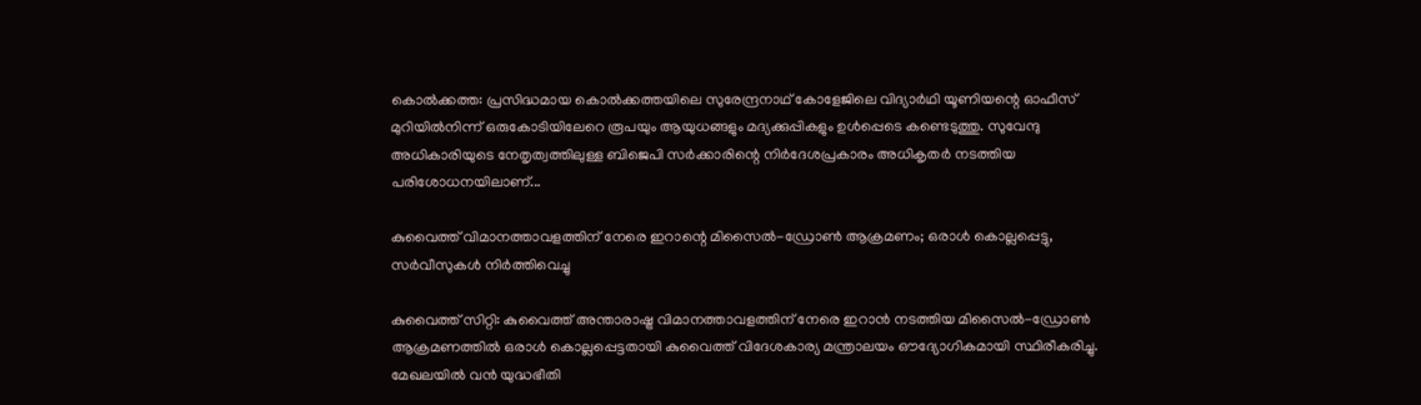കൊൽക്കത്ത: പ്രസിദ്ധമായ കൊൽക്കത്തയിലെ സുരേന്ദ്രനാഥ് കോളേജിലെ വിദ്യാർഥി യൂണിയന്റെ ഓഫീസ് മുറിയിൽനിന്ന് ഒരുകോടിയിലേറെ രൂപയും ആയുധങ്ങളും മദ്യക്കുപ്പികളും ഉൾപ്പെടെ കണ്ടെടുത്തു. സുവേന്ദു അധികാരിയുടെ നേതൃത്വത്തിലുള്ള ബിജെപി സർക്കാരിന്റെ നിർദേശപ്രകാരം അധികൃതർ നടത്തിയ പരിശോധനയിലാണ്...

കുവൈത്ത് വിമാനത്താവളത്തിന് നേരെ ഇറാന്റെ മിസൈൽ-ഡ്രോൺ ആക്രമണം; ഒരാൾ കൊല്ലപ്പെട്ടു, സർവീസുകൾ നിർത്തിവെച്ചു

കുവൈത്ത് സിറ്റി: കുവൈത്ത് അന്താരാഷ്ട്ര വിമാനത്താവളത്തിന് നേരെ ഇറാൻ നടത്തിയ മിസൈൽ-ഡ്രോൺ ആക്രമണത്തിൽ ഒരാൾ കൊല്ലപ്പെട്ടതായി കുവൈത്ത് വിദേശകാര്യ മന്ത്രാലയം ഔദ്യോഗികമായി സ്ഥിരീകരിച്ചു. മേഖലയിൽ വൻ യുദ്ധഭീതി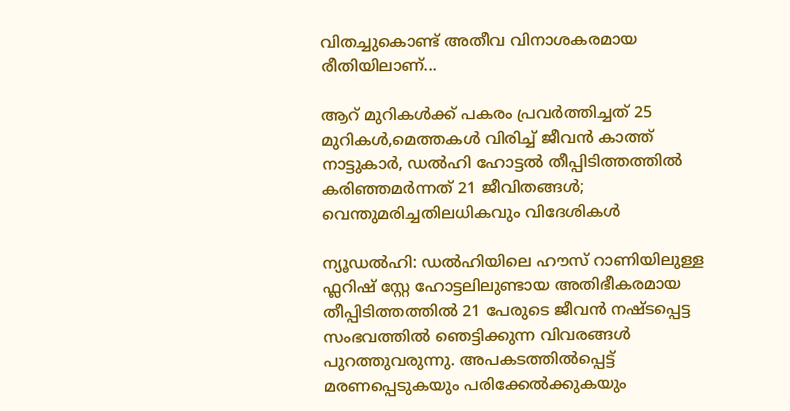വിതച്ചുകൊണ്ട് അതീവ വിനാശകരമായ രീതിയിലാണ്...

ആറ് മുറികൾക്ക് പകരം പ്രവർത്തിച്ചത് 25 മുറികൾ,മെത്തകൾ വിരിച്ച് ജീവൻ കാത്ത്‌ നാട്ടുകാർ, ഡൽഹി ഹോട്ടൽ തീപ്പിടിത്തത്തിൽ കരിഞ്ഞമർന്നത് 21 ജീവിതങ്ങൾ; വെന്തുമരിച്ചതിലധികവും വിദേശികൾ

ന്യൂഡൽഹി: ഡൽഹിയിലെ ഹൗസ് റാണിയിലുള്ള ഫ്ലറിഷ് സ്റ്റേ ഹോട്ടലിലുണ്ടായ അതിഭീകരമായ തീപ്പിടിത്തത്തിൽ 21 പേരുടെ ജീവൻ നഷ്ടപ്പെട്ട സംഭവത്തിൽ ഞെട്ടിക്കുന്ന വിവരങ്ങൾ പുറത്തുവരുന്നു. അപകടത്തിൽപ്പെട്ട് മരണപ്പെടുകയും പരിക്കേൽക്കുകയും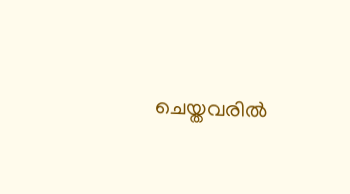ചെയ്തവരിൽ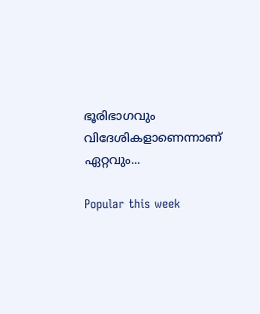ഭൂരിഭാഗവും വിദേശികളാണെന്നാണ് ഏറ്റവും...

Popular this week